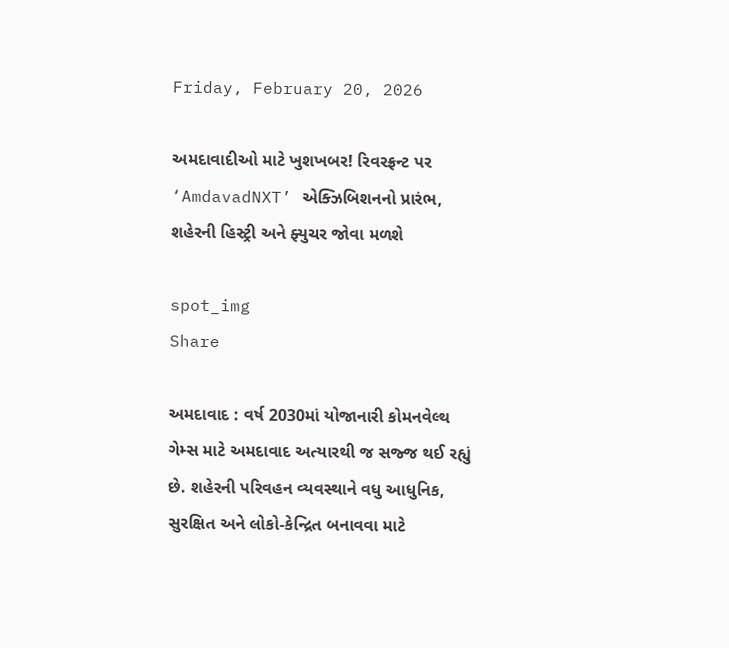Friday, February 20, 2026

અમદાવાદીઓ માટે ખુશખબર! રિવરફ્રન્ટ પર ‘AmdavadNXT’ એક્ઝિબિશનનો પ્રારંભ, શહેરની હિસ્ટ્રી અને ફ્યુચર જોવા મળશે

spot_img
Share

અમદાવાદ : વર્ષ 2030માં યોજાનારી કોમનવેલ્થ ગેમ્સ માટે અમદાવાદ અત્યારથી જ સજ્જ થઈ રહ્યું છે. શહેરની પરિવહન વ્યવસ્થાને વધુ આધુનિક, સુરક્ષિત અને લોકો-કેન્દ્રિત બનાવવા માટે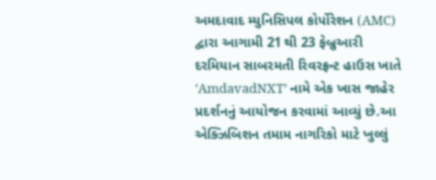અમદાવાદ મ્યુનિસિપલ કોર્પોરેશન (AMC) દ્વારા આગામી 21 થી 23 ફેબ્રુઆરી દરમિયાન સાબરમતી રિવરફ્રન્ટ હાઉસ ખાતે ‘AmdavadNXT’ નામે એક ખાસ જાહેર પ્રદર્શનનું આયોજન કરવામાં આવ્યું છે.આ એક્ઝિબિશન તમામ નાગરિકો માટે ખુલ્લું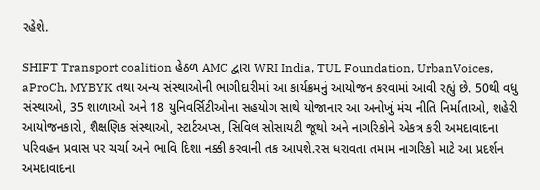રહેશે.

SHIFT Transport coalition હેઠળ AMC દ્વારા WRI India, TUL Foundation, UrbanVoices, aProCh, MYBYK તથા અન્ય સંસ્થાઓની ભાગીદારીમાં આ કાર્યક્રમનું આયોજન કરવામાં આવી રહ્યું છે. 50થી વધુ સંસ્થાઓ, 35 શાળાઓ અને 18 યુનિવર્સિટીઓના સહયોગ સાથે યોજાનાર આ અનોખું મંચ નીતિ નિર્માતાઓ, શહેરી આયોજનકારો, શૈક્ષણિક સંસ્થાઓ, સ્ટાર્ટઅપ્સ, સિવિલ સોસાયટી જૂથો અને નાગરિકોને એકત્ર કરી અમદાવાદના પરિવહન પ્રવાસ પર ચર્ચા અને ભાવિ દિશા નક્કી કરવાની તક આપશે.રસ ધરાવતા તમામ નાગરિકો માટે આ પ્રદર્શન અમદાવાદના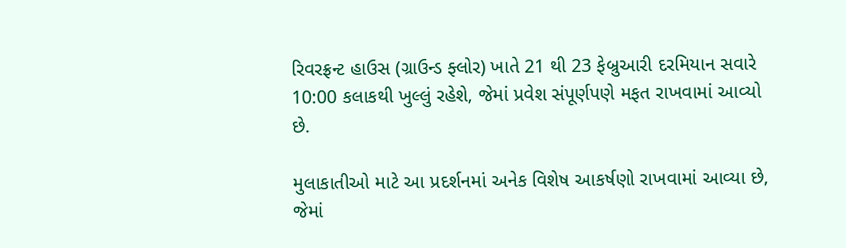રિવરફ્રન્ટ હાઉસ (ગ્રાઉન્ડ ફ્લોર) ખાતે 21 થી 23 ફેબ્રુઆરી દરમિયાન સવારે 10:00 કલાકથી ખુલ્લું રહેશે, જેમાં પ્રવેશ સંપૂર્ણપણે મફત રાખવામાં આવ્યો છે.

મુલાકાતીઓ માટે આ પ્રદર્શનમાં અનેક વિશેષ આકર્ષણો રાખવામાં આવ્યા છે, જેમાં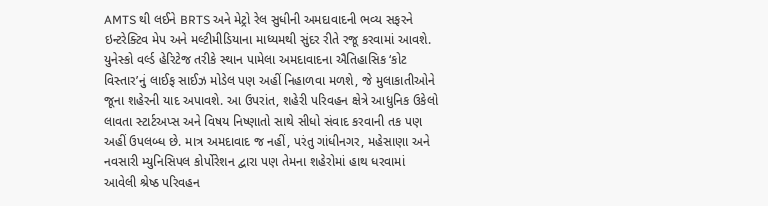AMTS થી લઈને BRTS અને મેટ્રો રેલ સુધીની અમદાવાદની ભવ્ય સફરને ઇન્ટરેક્ટિવ મેપ અને મલ્ટીમીડિયાના માધ્યમથી સુંદર રીતે રજૂ કરવામાં આવશે. યુનેસ્કો વર્લ્ડ હેરિટેજ તરીકે સ્થાન પામેલા અમદાવાદના ઐતિહાસિક ‘કોટ વિસ્તાર’નું લાઈફ સાઈઝ મોડેલ પણ અહીં નિહાળવા મળશે, જે મુલાકાતીઓને જૂના શહેરની યાદ અપાવશે. આ ઉપરાંત, શહેરી પરિવહન ક્ષેત્રે આધુનિક ઉકેલો લાવતા સ્ટાર્ટઅપ્સ અને વિષય નિષ્ણાતો સાથે સીધો સંવાદ કરવાની તક પણ અહીં ઉપલબ્ધ છે. માત્ર અમદાવાદ જ નહીં, પરંતુ ગાંધીનગર, મહેસાણા અને નવસારી મ્યુનિસિપલ કોર્પોરેશન દ્વારા પણ તેમના શહેરોમાં હાથ ધરવામાં આવેલી શ્રેષ્ઠ પરિવહન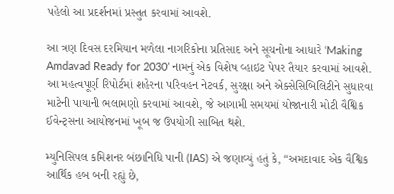પહેલો આ પ્રદર્શનમાં પ્રસ્તુત કરવામાં આવશે.

આ ત્રણ દિવસ દરમિયાન મળેલા નાગરિકોના પ્રતિસાદ અને સૂચનોના આધારે ‘Making Amdavad Ready for 2030’ નામનું એક વિશેષ વ્હાઇટ પેપર તૈયાર કરવામાં આવશે. આ મહત્વપૂર્ણ રિપોર્ટમાં શહેરના પરિવહન નેટવર્ક, સુરક્ષા અને એક્સેસિબિલિટીને સુધારવા માટેની પાયાની ભલામણો કરવામાં આવશે, જે આગામી સમયમાં યોજાનારી મોટી વૈશ્વિક ઈવેન્ટ્સના આયોજનમાં ખૂબ જ ઉપયોગી સાબિત થશે.

મ્યુનિસિપલ કમિશનર બંછાનિધિ પાની (IAS) એ જણાવ્યું હતું કે, “અમદાવાદ એક વૈશ્વિક આર્થિક હબ બની રહ્યું છે,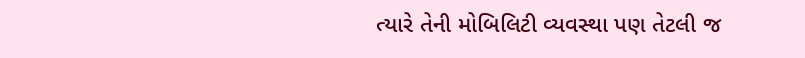ત્યારે તેની મોબિલિટી વ્યવસ્થા પણ તેટલી જ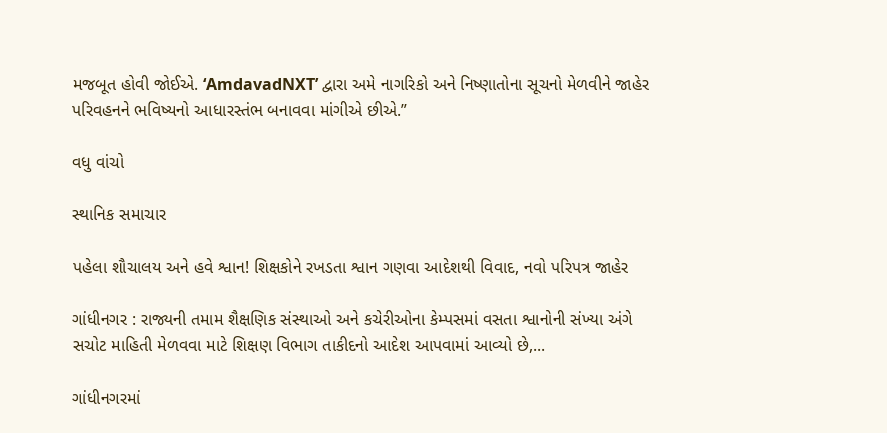મજબૂત હોવી જોઈએ. ‘AmdavadNXT’ દ્વારા અમે નાગરિકો અને નિષ્ણાતોના સૂચનો મેળવીને જાહેર પરિવહનને ભવિષ્યનો આધારસ્તંભ બનાવવા માંગીએ છીએ.”

વધુ વાંચો

સ્થાનિક સમાચાર

પહેલા શૌચાલય અને હવે શ્વાન! શિક્ષકોને રખડતા શ્વાન ગણવા આદેશથી વિવાદ, નવો પરિપત્ર જાહેર

ગાંધીનગર : રાજ્યની તમામ શૈક્ષણિક સંસ્થાઓ અને કચેરીઓના કેમ્પસમાં વસતા શ્વાનોની સંખ્યા અંગે સચોટ માહિતી મેળવવા માટે શિક્ષણ વિભાગ તાકીદનો આદેશ આપવામાં આવ્યો છે,...

ગાંધીનગરમાં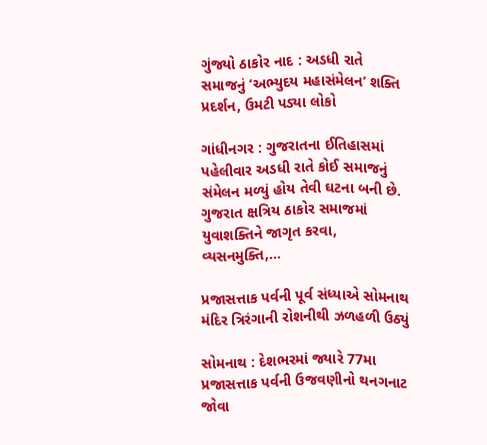ગુંજ્યો ઠાકોર નાદ : અડધી રાતે સમાજનું ‘અભ્યુદય મહાસંમેલન’ શક્તિ પ્રદર્શન, ઉમટી પડ્યા લોકો

ગાંધીનગર : ગુજરાતના ઈતિહાસમાં પહેલીવાર અડધી રાતે કોઈ સમાજનું સંમેલન મળ્યું હોય તેવી ઘટના બની છે. ગુજરાત ક્ષત્રિય ઠાકોર સમાજમાં યુવાશક્તિને જાગૃત કરવા, વ્યસનમુક્તિ,...

પ્રજાસત્તાક પર્વની પૂર્વ સંધ્યાએ સોમનાથ મંદિર ત્રિરંગાની રોશનીથી ઝળહળી ઉઠ્યું

સોમનાથ : દેશભરમાં જ્યારે 77મા પ્રજાસત્તાક પર્વની ઉજવણીનો થનગનાટ જોવા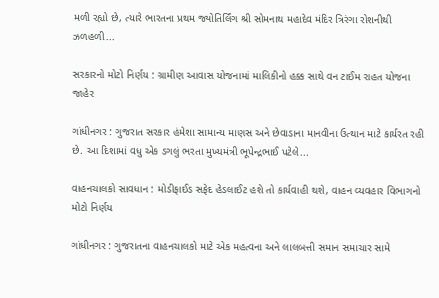મળી રહ્યો છે, ત્યારે ભારતના પ્રથમ જ્યોતિર્લિંગ શ્રી સોમનાથ મહાદેવ મંદિર ત્રિરંગા રોશનીથી ઝળહળી...

સરકારનો મોટો નિર્ણય : ગ્રામીણ આવાસ યોજનામાં માલિકીનો હક્ક સાથે વન ટાઈમ રાહત યોજના જાહેર

ગાંધીનગર : ગુજરાત સરકાર હંમેશા સામાન્ય માણસ અને છેવાડાના માનવીના ઉત્થાન માટે કાર્યરત રહી છે. આ દિશામાં વધુ એક ડગલું ભરતા મુખ્યમંત્રી ભૂપેન્દ્રભાઈ પટેલે...

વાહનચાલકો સાવધાન : મોડીફાઈડ સફેદ હેડલાઈટ હશે તો કાર્યવાહી થશે, વાહન વ્યવહાર વિભાગનો મોટો નિર્ણય

ગાંધીનગર : ગુજરાતના વાહનચાલકો માટે એક મહત્વના અને લાલબત્તી સમાન સમાચાર સામે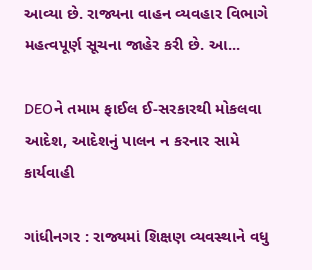આવ્યા છે. રાજ્યના વાહન વ્યવહાર વિભાગે મહત્વપૂર્ણ સૂચના જાહેર કરી છે. આ...

DEOને તમામ ફાઈલ ઈ-સરકારથી મોકલવા આદેશ, આદેશનું પાલન ન કરનાર સામે કાર્યવાહી

ગાંધીનગર : રાજ્યમાં શિક્ષણ વ્યવસ્થાને વધુ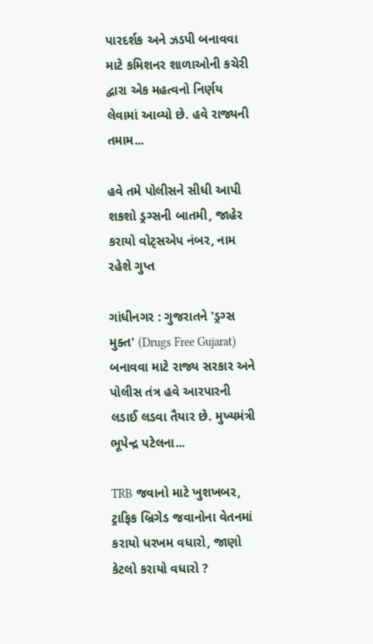પારદર્શક અને ઝડપી બનાવવા માટે કમિશનર શાળાઓની કચેરી દ્વારા એક મહત્વનો નિર્ણય લેવામાં આવ્યો છે. હવે રાજ્યની તમામ...

હવે તમે પોલીસને સીધી આપી શકશો ડ્રગ્સની બાતમી, જાહેર કરાયો વોટ્સએપ નંબર, નામ રહેશે ગુપ્ત

ગાંધીનગર : ગુજરાતને 'ડ્રગ્સ મુક્ત' (Drugs Free Gujarat) બનાવવા માટે રાજ્ય સરકાર અને પોલીસ તંત્ર હવે આરપારની લડાઈ લડવા તૈયાર છે. મુખ્યમંત્રી ભૂપેન્દ્ર પટેલના...

TRB જવાનો માટે ખુશખબર, ટ્રાફિક બ્રિગેડ જવાનોના વેતનમાં કરાયો ધરખમ વધારો, જાણો કેટલો કરાયો વધારો ?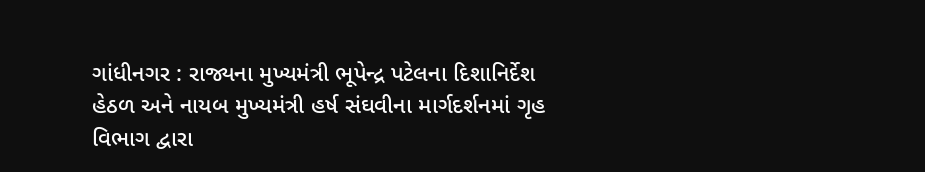ગાંધીનગર : રાજ્યના મુખ્યમંત્રી ભૂપેન્દ્ર પટેલના દિશાનિર્દેશ હેઠળ અને નાયબ મુખ્યમંત્રી હર્ષ સંઘવીના માર્ગદર્શનમાં ગૃહ વિભાગ દ્વારા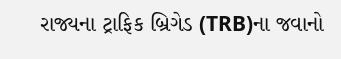રાજ્યના ટ્રાફિક બ્રિગેડ (TRB)ના જવાનો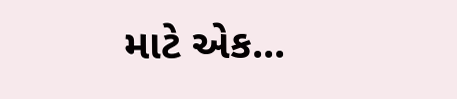માટે એક...